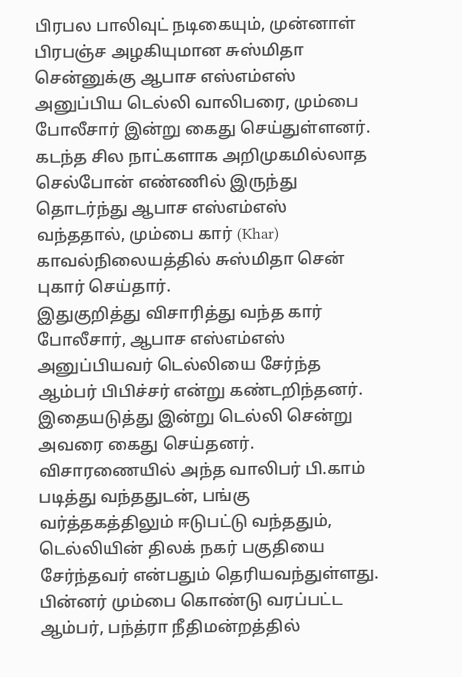பிரபல பாலிவுட் நடிகையும், முன்னாள் பிரபஞ்ச அழகியுமான சுஸ்மிதா சென்னுக்கு ஆபாச எஸ்எம்எஸ் அனுப்பிய டெல்லி வாலிபரை, மும்பை போலீசார் இன்று கைது செய்துள்ளனர்.
கடந்த சில நாட்களாக அறிமுகமில்லாத செல்போன் எண்ணில் இருந்து தொடர்ந்து ஆபாச எஸ்எம்எஸ் வந்ததால், மும்பை கார் (Khar) காவல்நிலையத்தில் சுஸ்மிதா சென் புகார் செய்தார்.
இதுகுறித்து விசாரித்து வந்த கார் போலீசார், ஆபாச எஸ்எம்எஸ் அனுப்பியவர் டெல்லியை சேர்ந்த ஆம்பர் பிபிச்சர் என்று கண்டறிந்தனர். இதையடுத்து இன்று டெல்லி சென்று அவரை கைது செய்தனர்.
விசாரணையில் அந்த வாலிபர் பி.காம் படித்து வந்ததுடன், பங்கு வர்த்தகத்திலும் ஈடுபட்டு வந்ததும், டெல்லியின் திலக் நகர் பகுதியை சேர்ந்தவர் என்பதும் தெரியவந்துள்ளது.
பின்னர் மும்பை கொண்டு வரப்பட்ட ஆம்பர், பந்த்ரா நீதிமன்றத்தில்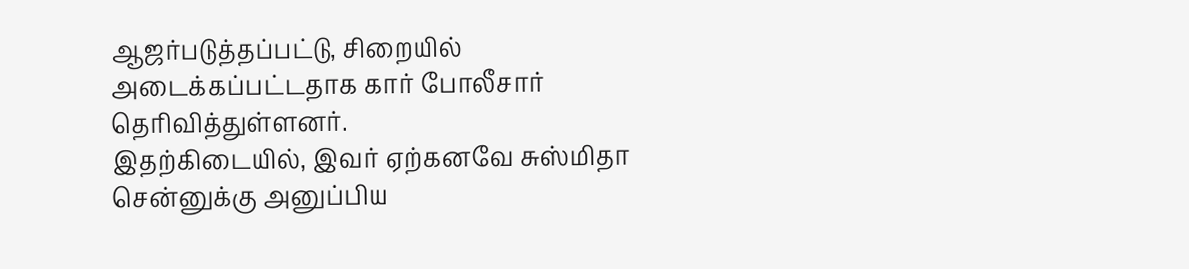ஆஜர்படுத்தப்பட்டு, சிறையில் அடைக்கப்பட்டதாக கார் போலீசார் தெரிவித்துள்ளனர்.
இதற்கிடையில், இவர் ஏற்கனவே சுஸ்மிதா சென்னுக்கு அனுப்பிய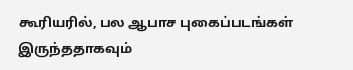கூரியரில், பல ஆபாச புகைப்படங்கள் இருந்ததாகவும்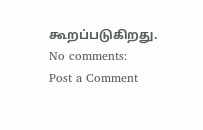கூறப்படுகிறது.
No comments:
Post a Comment